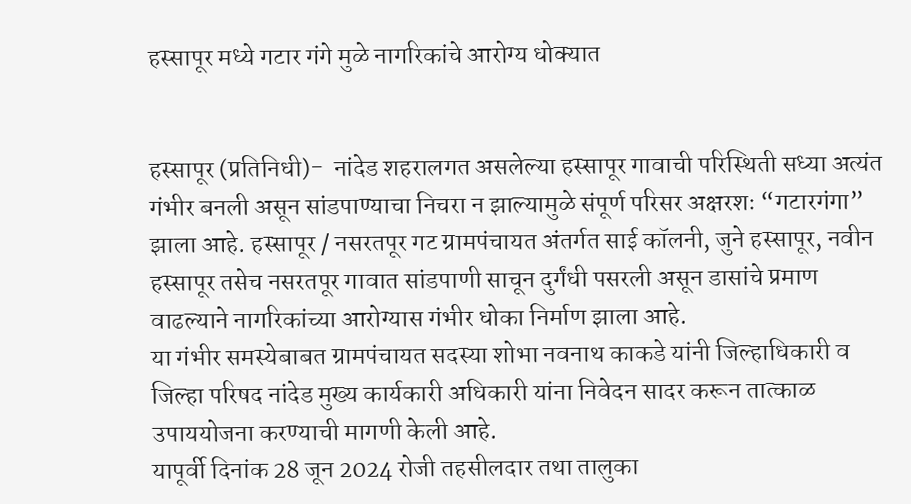हस्सापूर मध्ये गटार गंगे मुळे नागरिकांचे आरोग्य धोक्यात


हस्सापूर (प्रतिनिधी)-  नांदेड शहरालगत असलेल्या हस्सापूर गावाची परिस्थिती सध्या अत्यंत गंभीर बनली असून सांडपाण्याचा निचरा न झाल्यामुळे संपूर्ण परिसर अक्षरशः “गटारगंगा” झाला आहे. हस्सापूर / नसरतपूर गट ग्रामपंचायत अंतर्गत साई कॉलनी, जुने हस्सापूर, नवीन हस्सापूर तसेच नसरतपूर गावात सांडपाणी साचून दुर्गंधी पसरली असून डासांचे प्रमाण वाढल्याने नागरिकांच्या आरोग्यास गंभीर धोका निर्माण झाला आहे.
या गंभीर समस्येबाबत ग्रामपंचायत सदस्या शोभा नवनाथ काकडे यांनी जिल्हाधिकारी व जिल्हा परिषद नांदेड मुख्य कार्यकारी अधिकारी यांना निवेदन सादर करून तात्काळ उपाययोजना करण्याची मागणी केली आहे.
यापूर्वी दिनांक 28 जून 2024 रोजी तहसीलदार तथा तालुका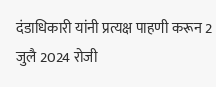दंडाधिकारी यांनी प्रत्यक्ष पाहणी करून 2 जुलै 2024 रोजी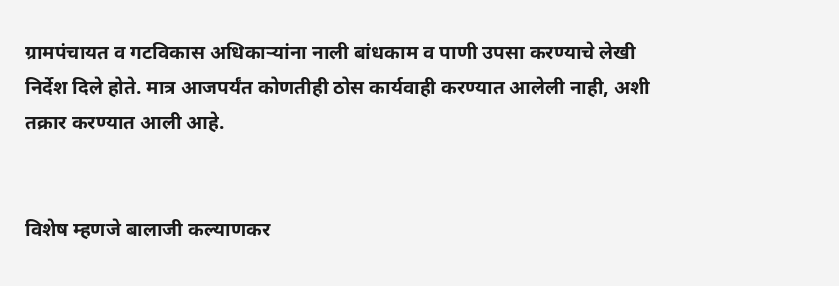ग्रामपंचायत व गटविकास अधिकाऱ्यांना नाली बांधकाम व पाणी उपसा करण्याचे लेखी निर्देश दिले होते. मात्र आजपर्यंत कोणतीही ठोस कार्यवाही करण्यात आलेली नाही, अशी तक्रार करण्यात आली आहे.


विशेष म्हणजे बालाजी कल्याणकर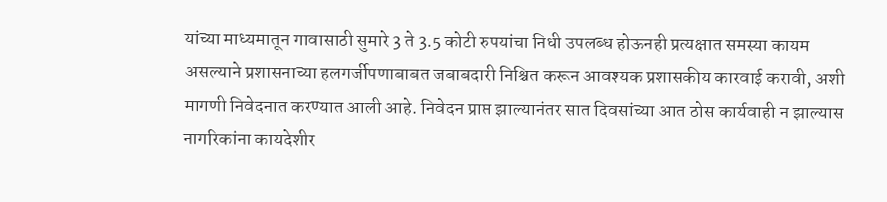यांच्या माध्यमातून गावासाठी सुमारे 3 ते 3.5 कोटी रुपयांचा निधी उपलब्ध होऊनही प्रत्यक्षात समस्या कायम असल्याने प्रशासनाच्या हलगर्जीपणाबाबत जबाबदारी निश्चित करून आवश्यक प्रशासकीय कारवाई करावी, अशी मागणी निवेदनात करण्यात आली आहे. निवेदन प्राप्त झाल्यानंतर सात दिवसांच्या आत ठोस कार्यवाही न झाल्यास नागरिकांना कायदेशीर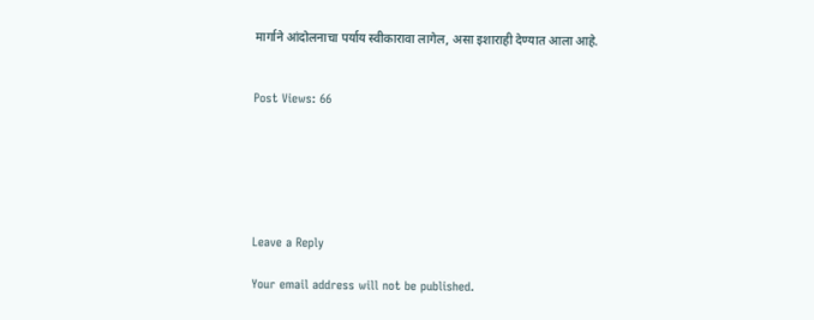मार्गाने आंदोलनाचा पर्याय स्वीकारावा लागेल, असा इशाराही देण्यात आला आहे.


Post Views: 66






Leave a Reply

Your email address will not be published.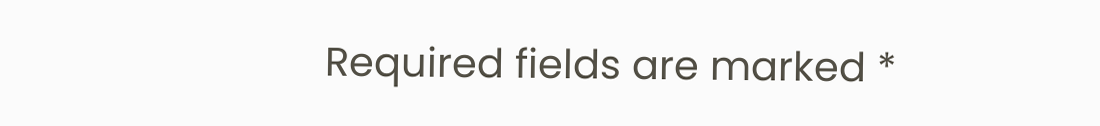Required fields are marked *